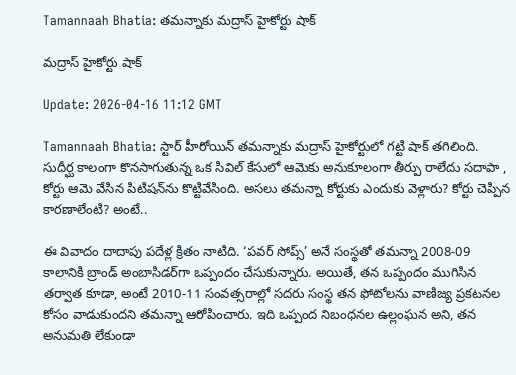Tamannaah Bhatia: తమన్నాకు మద్రాస్ హైకోర్టు షాక్

మద్రాస్ హైకోర్టు షాక్

Update: 2026-04-16 11:12 GMT

Tamannaah Bhatia: స్టార్ హీరోయిన్ తమన్నాకు మద్రాస్ హైకోర్టులో గట్టి షాక్ తగిలింది. సుదీర్ఘ కాలంగా కొనసాగుతున్న ఒక సివిల్ కేసులో ఆమెకు అనుకూలంగా తీర్పు రాలేదు సదాపా , కోర్టు ఆమె వేసిన పిటిషన్‌ను కొట్టివేసింది. అసలు తమన్నా కోర్టుకు ఎందుకు వెళ్లారు? కోర్టు చెప్పిన కారణాలేంటి? అంటే..

ఈ వివాదం దాదాపు పదేళ్ల క్రితం నాటిది. ‘పవర్ సోప్స్’ అనే సంస్థతో తమన్నా 2008-09 కాలానికి బ్రాండ్ అంబాసిడర్‌గా ఒప్పందం చేసుకున్నారు. అయితే, తన ఒప్పందం ముగిసిన తర్వాత కూడా, అంటే 2010-11 సంవత్సరాల్లో సదరు సంస్థ తన ఫోటోలను వాణిజ్య ప్రకటనల కోసం వాడుకుందని తమన్నా ఆరోపించారు. ఇది ఒప్పంద నిబంధనల ఉల్లంఘన అని, తన అనుమతి లేకుండా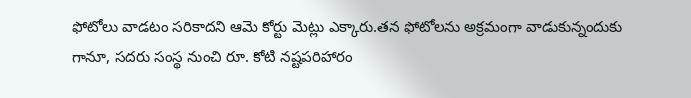ఫోటోలు వాడటం సరికాదని ఆమె కోర్టు మెట్లు ఎక్కారు.తన ఫోటోలను అక్రమంగా వాడుకున్నందుకు గానూ, సదరు సంస్థ నుంచి రూ. కోటి నష్టపరిహారం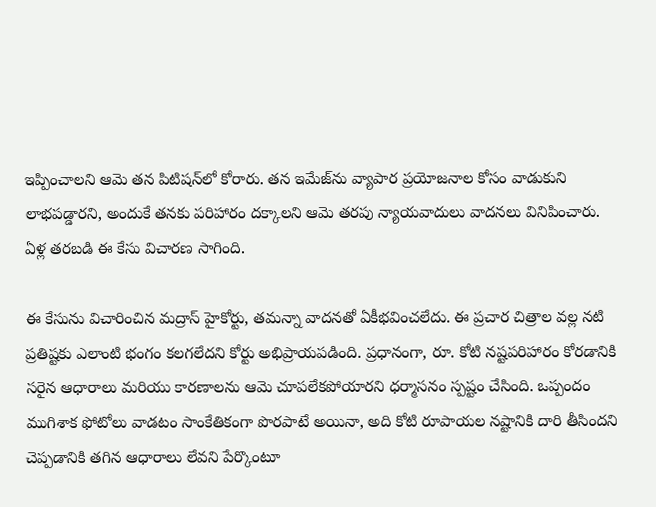ఇప్పించాలని ఆమె తన పిటిషన్‌లో కోరారు. తన ఇమేజ్‌ను వ్యాపార ప్రయోజనాల కోసం వాడుకుని లాభపడ్డారని, అందుకే తనకు పరిహారం దక్కాలని ఆమె తరపు న్యాయవాదులు వాదనలు వినిపించారు. ఏళ్ల తరబడి ఈ కేసు విచారణ సాగింది.

ఈ కేసును విచారించిన మద్రాస్ హైకోర్టు, తమన్నా వాదనతో ఏకీభవించలేదు. ఈ ప్రచార చిత్రాల వల్ల నటి ప్రతిష్టకు ఎలాంటి భంగం కలగలేదని కోర్టు అభిప్రాయపడింది. ప్రధానంగా, రూ. కోటి నష్టపరిహారం కోరడానికి సరైన ఆధారాలు మరియు కారణాలను ఆమె చూపలేకపోయారని ధర్మాసనం స్పష్టం చేసింది. ఒప్పందం ముగిశాక ఫోటోలు వాడటం సాంకేతికంగా పొరపాటే అయినా, అది కోటి రూపాయల నష్టానికి దారి తీసిందని చెప్పడానికి తగిన ఆధారాలు లేవని పేర్కొంటూ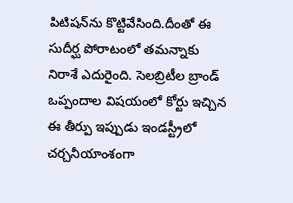పిటిషన్‌ను కొట్టివేసింది.దీంతో ఈ సుదీర్ఘ పోరాటంలో తమన్నాకు నిరాశే ఎదురైంది. సెలబ్రిటీల బ్రాండ్ ఒప్పందాల విషయంలో కోర్టు ఇచ్చిన ఈ తీర్పు ఇప్పుడు ఇండస్ట్రీలో చర్చనీయాంశంగా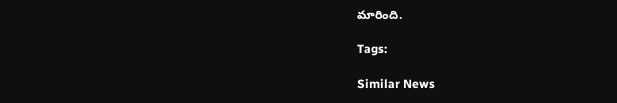మారింది.

Tags:

Similar News